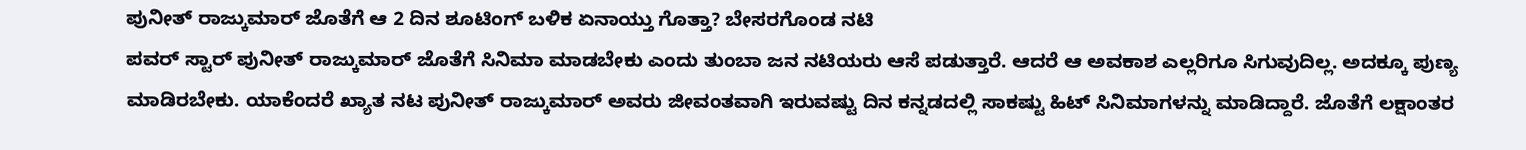ಪುನೀತ್ ರಾಜ್ಕುಮಾರ್ ಜೊತೆಗೆ ಆ 2 ದಿನ ಶೂಟಿಂಗ್ ಬಳಿಕ ಏನಾಯ್ತು ಗೊತ್ತಾ? ಬೇಸರಗೊಂಡ ನಟಿ
ಪವರ್ ಸ್ಟಾರ್ ಪುನೀತ್ ರಾಜ್ಕುಮಾರ್ ಜೊತೆಗೆ ಸಿನಿಮಾ ಮಾಡಬೇಕು ಎಂದು ತುಂಬಾ ಜನ ನಟಿಯರು ಆಸೆ ಪಡುತ್ತಾರೆ. ಆದರೆ ಆ ಅವಕಾಶ ಎಲ್ಲರಿಗೂ ಸಿಗುವುದಿಲ್ಲ. ಅದಕ್ಕೂ ಪುಣ್ಯ ಮಾಡಿರಬೇಕು. ಯಾಕೆಂದರೆ ಖ್ಯಾತ ನಟ ಪುನೀತ್ ರಾಜ್ಕುಮಾರ್ ಅವರು ಜೀವಂತವಾಗಿ ಇರುವಷ್ಟು ದಿನ ಕನ್ನಡದಲ್ಲಿ ಸಾಕಷ್ಟು ಹಿಟ್ ಸಿನಿಮಾಗಳನ್ನು ಮಾಡಿದ್ದಾರೆ. ಜೊತೆಗೆ ಲಕ್ಷಾಂತರ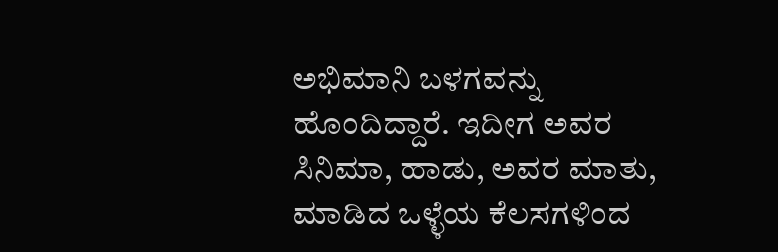ಅಭಿಮಾನಿ ಬಳಗವನ್ನು ಹೊಂದಿದ್ದಾರೆ. ಇದೀಗ ಅವರ ಸಿನಿಮಾ, ಹಾಡು, ಅವರ ಮಾತು, ಮಾಡಿದ ಒಳ್ಳೆಯ ಕೆಲಸಗಳಿಂದ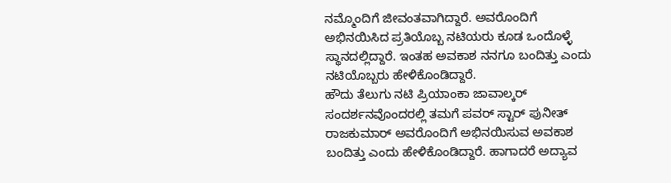ನಮ್ಮೊಂದಿಗೆ ಜೀವಂತವಾಗಿದ್ದಾರೆ. ಅವರೊಂದಿಗೆ ಅಭಿನಯಿಸಿದ ಪ್ರತಿಯೊಬ್ಬ ನಟಿಯರು ಕೂಡ ಒಂದೊಳ್ಳೆ ಸ್ಥಾನದಲ್ಲಿದ್ದಾರೆ. ಇಂತಹ ಅವಕಾಶ ನನಗೂ ಬಂದಿತ್ತು ಎಂದು ನಟಿಯೊಬ್ಬರು ಹೇಳಿಕೊಂಡಿದ್ದಾರೆ.
ಹೌದು ತೆಲುಗು ನಟಿ ಪ್ರಿಯಾಂಕಾ ಜಾವಾಲ್ಕರ್ ಸಂದರ್ಶನವೊಂದರಲ್ಲಿ ತಮಗೆ ಪವರ್ ಸ್ಟಾರ್ ಪುನೀತ್ ರಾಜಕುಮಾರ್ ಅವರೊಂದಿಗೆ ಅಭಿನಯಿಸುವ ಅವಕಾಶ ಬಂದಿತ್ತು ಎಂದು ಹೇಳಿಕೊಂಡಿದ್ದಾರೆ. ಹಾಗಾದರೆ ಅದ್ಯಾವ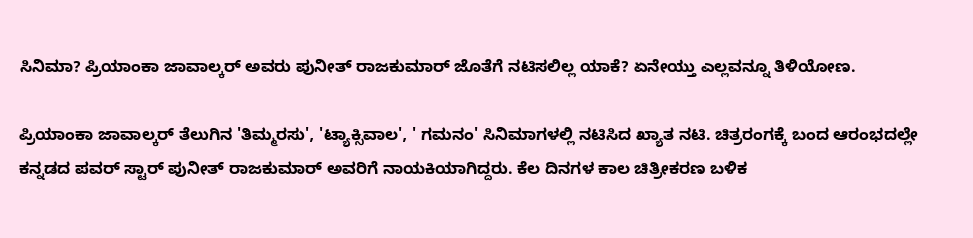ಸಿನಿಮಾ? ಪ್ರಿಯಾಂಕಾ ಜಾವಾಲ್ಕರ್ ಅವರು ಪುನೀತ್ ರಾಜಕುಮಾರ್ ಜೊತೆಗೆ ನಟಿಸಲಿಲ್ಲ ಯಾಕೆ? ಏನೇಯ್ತು ಎಲ್ಲವನ್ನೂ ತಿಳಿಯೋಣ.

ಪ್ರಿಯಾಂಕಾ ಜಾವಾಲ್ಕರ್ ತೆಲುಗಿನ 'ತಿಮ್ಮರಸು', 'ಟ್ಯಾಕ್ಸಿವಾಲ', ' ಗಮನಂ' ಸಿನಿಮಾಗಳಲ್ಲಿ ನಟಿಸಿದ ಖ್ಯಾತ ನಟಿ. ಚಿತ್ರರಂಗಕ್ಕೆ ಬಂದ ಆರಂಭದಲ್ಲೇ ಕನ್ನಡದ ಪವರ್ ಸ್ಟಾರ್ ಪುನೀತ್ ರಾಜಕುಮಾರ್ ಅವರಿಗೆ ನಾಯಕಿಯಾಗಿದ್ದರು. ಕೆಲ ದಿನಗಳ ಕಾಲ ಚಿತ್ರೀಕರಣ ಬಳಿಕ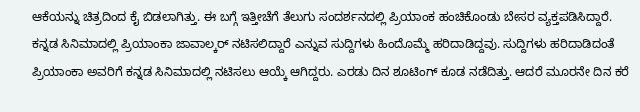ಆಕೆಯನ್ನು ಚಿತ್ರದಿಂದ ಕೈ ಬಿಡಲಾಗಿತ್ತು. ಈ ಬಗ್ಗೆ ಇತ್ತೀಚೆಗೆ ತೆಲುಗು ಸಂದರ್ಶನದಲ್ಲಿ ಪ್ರಿಯಾಂಕ ಹಂಚಿಕೊಂಡು ಬೇಸರ ವ್ಯಕ್ತಪಡಿಸಿದ್ದಾರೆ.
ಕನ್ನಡ ಸಿನಿಮಾದಲ್ಲಿ ಪ್ರಿಯಾಂಕಾ ಜಾವಾಲ್ಕರ್ ನಟಿಸಲಿದ್ದಾರೆ ಎನ್ನುವ ಸುದ್ದಿಗಳು ಹಿಂದೊಮ್ಮೆ ಹರಿದಾಡಿದ್ದವು. ಸುದ್ದಿಗಳು ಹರಿದಾಡಿದಂತೆ ಪ್ರಿಯಾಂಕಾ ಅವರಿಗೆ ಕನ್ನಡ ಸಿನಿಮಾದಲ್ಲಿ ನಟಿಸಲು ಆಯ್ಕೆ ಆಗಿದ್ದರು. ಎರಡು ದಿನ ಶೂಟಿಂಗ್ ಕೂಡ ನಡೆದಿತ್ತು. ಆದರೆ ಮೂರನೇ ದಿನ ಕರೆ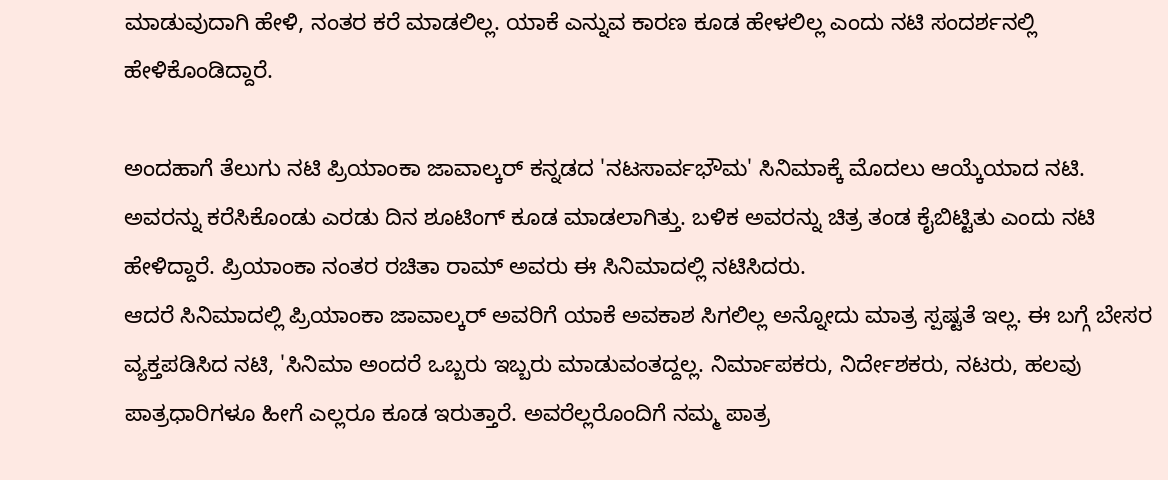ಮಾಡುವುದಾಗಿ ಹೇಳಿ, ನಂತರ ಕರೆ ಮಾಡಲಿಲ್ಲ. ಯಾಕೆ ಎನ್ನುವ ಕಾರಣ ಕೂಡ ಹೇಳಲಿಲ್ಲ ಎಂದು ನಟಿ ಸಂದರ್ಶನಲ್ಲಿ ಹೇಳಿಕೊಂಡಿದ್ದಾರೆ.

ಅಂದಹಾಗೆ ತೆಲುಗು ನಟಿ ಪ್ರಿಯಾಂಕಾ ಜಾವಾಲ್ಕರ್ ಕನ್ನಡದ 'ನಟಸಾರ್ವಭೌಮ' ಸಿನಿಮಾಕ್ಕೆ ಮೊದಲು ಆಯ್ಕೆಯಾದ ನಟಿ. ಅವರನ್ನು ಕರೆಸಿಕೊಂಡು ಎರಡು ದಿನ ಶೂಟಿಂಗ್ ಕೂಡ ಮಾಡಲಾಗಿತ್ತು. ಬಳಿಕ ಅವರನ್ನು ಚಿತ್ರ ತಂಡ ಕೈಬಿಟ್ಟಿತು ಎಂದು ನಟಿ ಹೇಳಿದ್ದಾರೆ. ಪ್ರಿಯಾಂಕಾ ನಂತರ ರಚಿತಾ ರಾಮ್ ಅವರು ಈ ಸಿನಿಮಾದಲ್ಲಿ ನಟಿಸಿದರು.
ಆದರೆ ಸಿನಿಮಾದಲ್ಲಿ ಪ್ರಿಯಾಂಕಾ ಜಾವಾಲ್ಕರ್ ಅವರಿಗೆ ಯಾಕೆ ಅವಕಾಶ ಸಿಗಲಿಲ್ಲ ಅನ್ನೋದು ಮಾತ್ರ ಸ್ಪಷ್ಟತೆ ಇಲ್ಲ. ಈ ಬಗ್ಗೆ ಬೇಸರ ವ್ಯಕ್ತಪಡಿಸಿದ ನಟಿ, 'ಸಿನಿಮಾ ಅಂದರೆ ಒಬ್ಬರು ಇಬ್ಬರು ಮಾಡುವಂತದ್ದಲ್ಲ. ನಿರ್ಮಾಪಕರು, ನಿರ್ದೇಶಕರು, ನಟರು, ಹಲವು ಪಾತ್ರಧಾರಿಗಳೂ ಹೀಗೆ ಎಲ್ಲರೂ ಕೂಡ ಇರುತ್ತಾರೆ. ಅವರೆಲ್ಲರೊಂದಿಗೆ ನಮ್ಮ ಪಾತ್ರ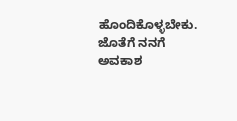ಹೊಂದಿಕೊಳ್ಳಬೇಕು. ಜೊತೆಗೆ ನನಗೆ ಅವಕಾಶ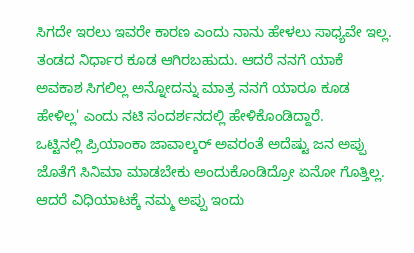ಸಿಗದೇ ಇರಲು ಇವರೇ ಕಾರಣ ಎಂದು ನಾನು ಹೇಳಲು ಸಾಧ್ಯವೇ ಇಲ್ಲ. ತಂಡದ ನಿರ್ಧಾರ ಕೂಡ ಆಗಿರಬಹುದು. ಆದರೆ ನನಗೆ ಯಾಕೆ ಅವಕಾಶ ಸಿಗಲಿಲ್ಲ ಅನ್ನೋದನ್ನು ಮಾತ್ರ ನನಗೆ ಯಾರೂ ಕೂಡ ಹೇಳಿಲ್ಲ' ಎಂದು ನಟಿ ಸಂದರ್ಶನದಲ್ಲಿ ಹೇಳಿಕೊಂಡಿದ್ದಾರೆ.
ಒಟ್ಟಿನಲ್ಲಿ ಪ್ರಿಯಾಂಕಾ ಜಾವಾಲ್ಕರ್ ಅವರಂತೆ ಅದೆಷ್ಟು ಜನ ಅಪ್ಪು ಜೊತೆಗೆ ಸಿನಿಮಾ ಮಾಡಬೇಕು ಅಂದುಕೊಂಡಿದ್ರೋ ಏನೋ ಗೊತ್ತಿಲ್ಲ. ಆದರೆ ವಿಧಿಯಾಟಕ್ಕೆ ನಮ್ಮ ಅಪ್ಪು ಇಂದು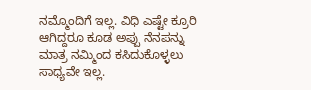ನಮ್ಮೊಂದಿಗೆ ಇಲ್ಲ. ವಿಧಿ ಎಷ್ಟೇ ಕ್ರೂರಿ ಆಗಿದ್ದರೂ ಕೂಡ ಅಪ್ಪು ನೆನಪನ್ನು ಮಾತ್ರ ನಮ್ಮಿಂದ ಕಸಿದುಕೊಳ್ಳಲು ಸಾಧ್ಯವೇ ಇಲ್ಲ.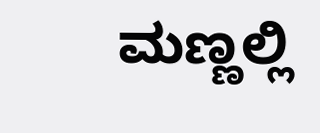ಮಣ್ಣಲ್ಲಿ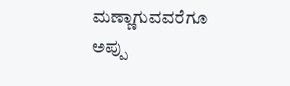ಮಣ್ಣಾಗುವವರೆಗೂ ಅಪ್ಪು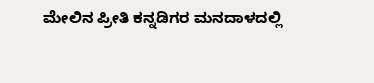ಮೇಲಿನ ಪ್ರೀತಿ ಕನ್ನಡಿಗರ ಮನದಾಳದಲ್ಲಿ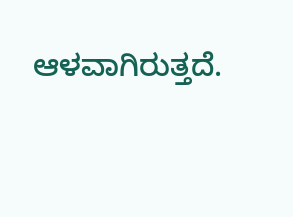ಆಳವಾಗಿರುತ್ತದೆ.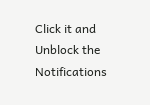Click it and Unblock the Notifications